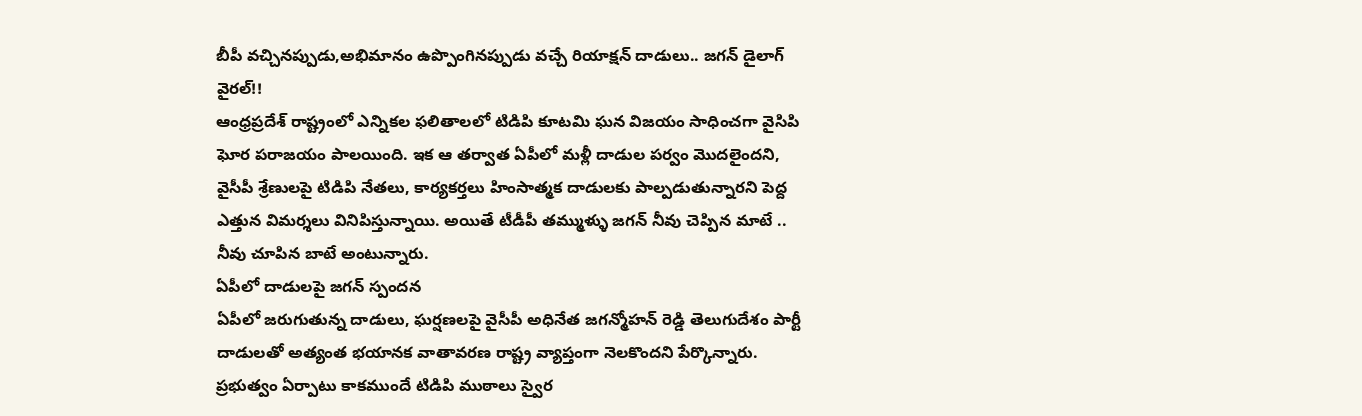బీపీ వచ్చినప్పుడు,అభిమానం ఉప్పొంగినప్పుడు వచ్చే రియాక్షన్ దాడులు.. జగన్ డైలాగ్ వైరల్!!
ఆంధ్రప్రదేశ్ రాష్ట్రంలో ఎన్నికల ఫలితాలలో టిడిపి కూటమి ఘన విజయం సాధించగా వైసిపి ఘోర పరాజయం పాలయింది. ఇక ఆ తర్వాత ఏపీలో మళ్లీ దాడుల పర్వం మొదలైందని, వైసీపీ శ్రేణులపై టిడిపి నేతలు, కార్యకర్తలు హింసాత్మక దాడులకు పాల్పడుతున్నారని పెద్ద ఎత్తున విమర్శలు వినిపిస్తున్నాయి. అయితే టీడీపీ తమ్ముళ్ళు జగన్ నీవు చెప్పిన మాటే .. నీవు చూపిన బాటే అంటున్నారు.
ఏపీలో దాడులపై జగన్ స్పందన
ఏపీలో జరుగుతున్న దాడులు, ఘర్షణలపై వైసీపీ అధినేత జగన్మోహన్ రెడ్డి తెలుగుదేశం పార్టీ దాడులతో అత్యంత భయానక వాతావరణ రాష్ట్ర వ్యాప్తంగా నెలకొందని పేర్కొన్నారు. ప్రభుత్వం ఏర్పాటు కాకముందే టిడిపి ముఠాలు స్వైర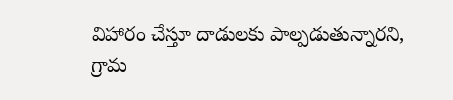విహారం చేస్తూ దాడులకు పాల్పడుతున్నారని, గ్రామ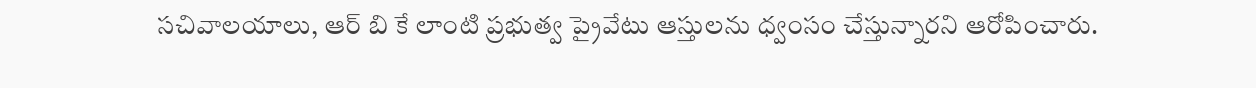సచివాలయాలు, ఆర్ బి కే లాంటి ప్రభుత్వ ప్రైవేటు ఆస్తులను ధ్వంసం చేస్తున్నారని ఆరోపించారు.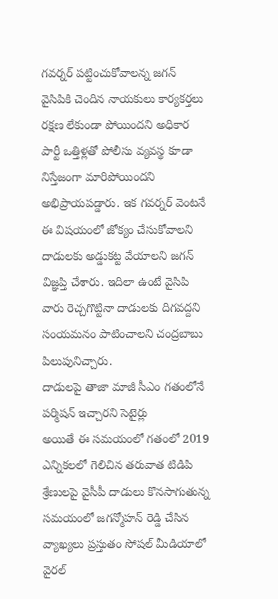గవర్నర్ పట్టించుకోవాలన్న జగన్
వైసిపికి చెందిన నాయకులు కార్యకర్తలు రక్షణ లేకుండా పోయిందని అధికార పార్టీ ఒత్తిళ్లతో పోలీసు వ్యవస్థ కూడా నిస్తేజంగా మారిపోయిందని అభిప్రాయపడ్డారు. ఇక గవర్నర్ వెంటనే ఈ విషయంలో జోక్యం చేసుకోవాలని దాడులకు అడ్డుకట్ట వేయాలని జగన్ విజ్ఞప్తి చేశారు. ఇదిలా ఉంటే వైసిపి వారు రెచ్చగొట్టినా దాడులకు దిగవద్దని సంయమనం పాటించాలని చంద్రబాబు పిలుపునిచ్చారు.
దాడులపై తాజా మాజీ సీఎం గతంలోనే పర్మిషన్ ఇచ్చారని సెటైర్లు
అయితే ఈ సమయంలో గతంలో 2019 ఎన్నికలలో గెలిచిన తరువాత టిడిపి శ్రేణులపై వైసీపీ దాడులు కొనసాగుతున్న సమయంలో జగన్మోహన్ రెడ్డి చేసిన వ్యాఖ్యలు ప్రస్తుతం సోషల్ మీడియాలో వైరల్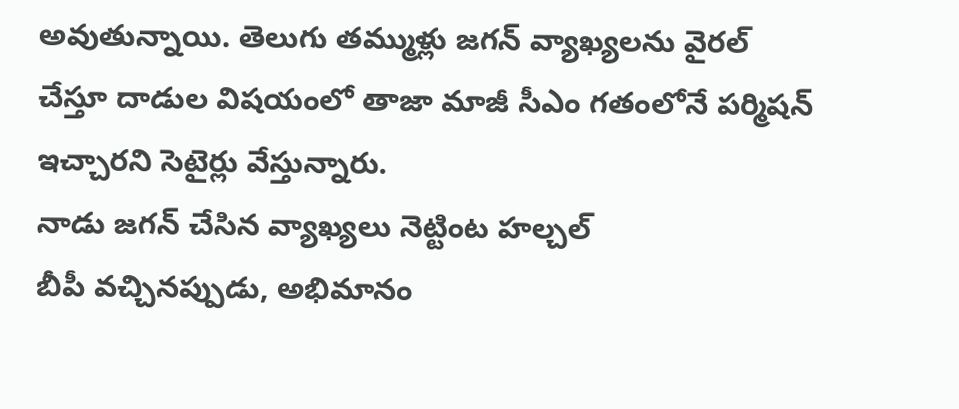అవుతున్నాయి. తెలుగు తమ్ముళ్లు జగన్ వ్యాఖ్యలను వైరల్ చేస్తూ దాడుల విషయంలో తాజా మాజీ సీఎం గతంలోనే పర్మిషన్ ఇచ్చారని సెటైర్లు వేస్తున్నారు.
నాడు జగన్ చేసిన వ్యాఖ్యలు నెట్టింట హల్చల్
బీపీ వచ్చినప్పుడు, అభిమానం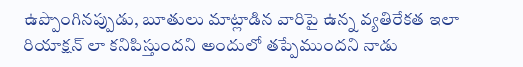ఉప్పొంగినప్పుడు, బూతులు మాట్లాడిన వారిపై ఉన్న వ్యతిరేకత ఇలా రియాక్షన్ లా కనిపిస్తుందని అందులో తప్పేముందని నాడు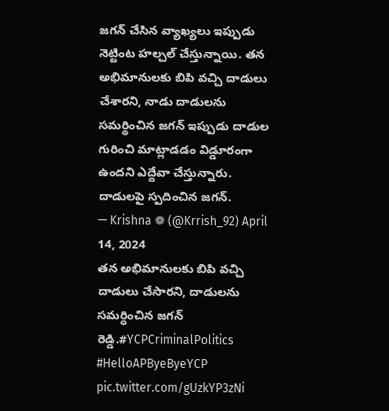జగన్ చేసిన వ్యాఖ్యలు ఇప్పుడు నెట్టింట హల్చల్ చేస్తున్నాయి. తన అభిమానులకు బిపి వచ్చి దాడులు చేశారని, నాడు దాడులను సమర్థించిన జగన్ ఇప్పుడు దాడుల గురించి మాట్లాడడం విడ్డూరంగా ఉందని ఎద్దేవా చేస్తున్నారు.
దాడులపై స్పదించిన జగన్.
— Krishna ❁ (@Krrish_92) April 14, 2024
తన అభిమానులకు బిపి వచ్చి దాడులు చేసారని, దాడులను సమర్ధించిన జగన్ రెడ్డి.#YCPCriminalPolitics #HelloAPByeByeYCP pic.twitter.com/gUzkYP3zNi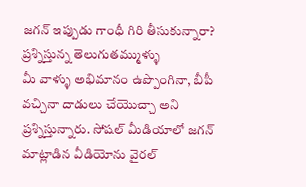జగన్ ఇప్పుడు గాంధీ గిరి తీసుకున్నారా? ప్రశ్నిస్తున్న తెలుగుతమ్ముళ్ళు
మీ వాళ్ళు అభిమానం ఉప్పొంగినా, బీపీ వచ్చినా దాడులు చేయొచ్చా అని ప్రశ్నిస్తున్నారు. సోషల్ మీడియాలో జగన్ మాట్లాడిన వీడియోను వైరల్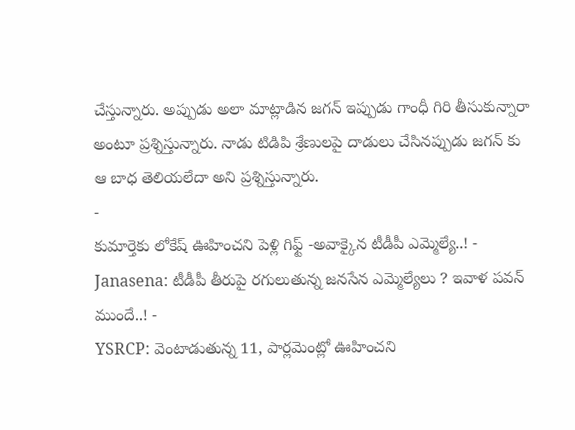చేస్తున్నారు. అప్పుడు అలా మాట్లాడిన జగన్ ఇప్పుడు గాంధీ గిరి తీసుకున్నారా అంటూ ప్రశ్నిస్తున్నారు. నాడు టిడిపి శ్రేణులపై దాడులు చేసినప్పుడు జగన్ కు ఆ బాధ తెలియలేదా అని ప్రశ్నిస్తున్నారు.
-
కుమార్తెకు లోకేష్ ఊహించని పెళ్లి గిఫ్ట్ -అవాక్కైన టీడీపీ ఎమ్మెల్యే..! -
Janasena: టీడీపీ తీరుపై రగులుతున్న జనసేన ఎమ్మెల్యేలు ? ఇవాళ పవన్ ముందే..! -
YSRCP: వెంటాడుతున్న 11, పార్లమెంట్లో ఊహించని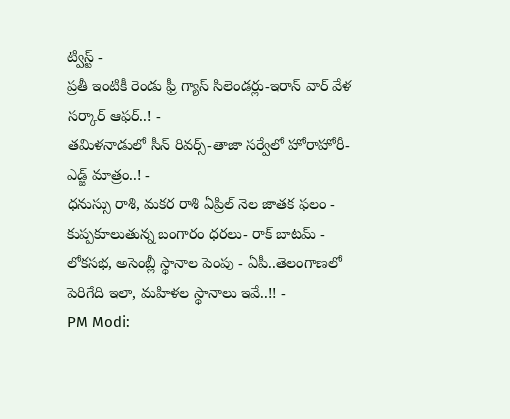ట్విస్ట్ -
ప్రతీ ఇంటికీ రెండు ఫ్రీ గ్యాస్ సిలెండర్లు-ఇరాన్ వార్ వేళ సర్కార్ ఆఫర్..! -
తమిళనాడులో సీన్ రివర్స్-తాజా సర్వేలో హోరాహోరీ-ఎడ్జ్ మాత్రం..! -
ధనుస్సు రాశి, మకర రాశి ఏప్రిల్ నెల జాతక ఫలం -
కుప్పకూలుతున్న బంగారం ధరలు- రాక్ బాటమ్ -
లోకసభ, అసెంబ్లీ స్థానాల పెంపు - ఏపీ..తెలంగాణలో పెరిగేది ఇలా, మహిళల స్థానాలు ఇవే..!! -
PM Modi: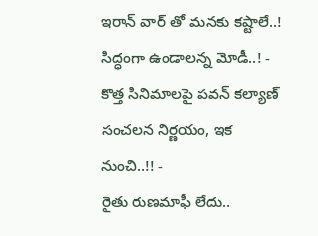ఇరాన్ వార్ తో మనకు కష్టాలే..! సిద్ధంగా ఉండాలన్న మోడీ..! -
కొత్త సినిమాలపై పవన్ కల్యాణ్ సంచలన నిర్ణయం, ఇక నుంచి..!! -
రైతు రుణమాఫీ లేదు..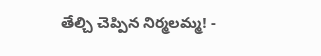తేల్చి చెప్పిన నిర్మలమ్మ! -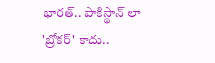భారత్.. పాకిస్థాన్ లా 'బ్రోకర్' కాదు..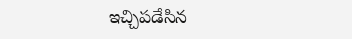ఇచ్చిపడేసిన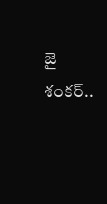జై శంకర్..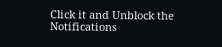Click it and Unblock the Notifications